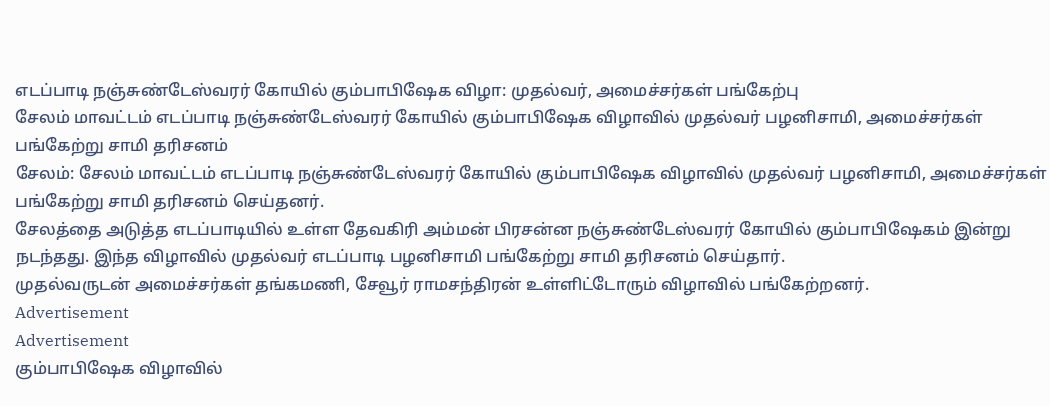எடப்பாடி நஞ்சுண்டேஸ்வரர் கோயில் கும்பாபிஷேக விழா: முதல்வர், அமைச்சர்கள் பங்கேற்பு
சேலம் மாவட்டம் எடப்பாடி நஞ்சுண்டேஸ்வரர் கோயில் கும்பாபிஷேக விழாவில் முதல்வர் பழனிசாமி, அமைச்சர்கள் பங்கேற்று சாமி தரிசனம்
சேலம்: சேலம் மாவட்டம் எடப்பாடி நஞ்சுண்டேஸ்வரர் கோயில் கும்பாபிஷேக விழாவில் முதல்வர் பழனிசாமி, அமைச்சர்கள் பங்கேற்று சாமி தரிசனம் செய்தனர்.
சேலத்தை அடுத்த எடப்பாடியில் உள்ள தேவகிரி அம்மன் பிரசன்ன நஞ்சுண்டேஸ்வரர் கோயில் கும்பாபிஷேகம் இன்று நடந்தது. இந்த விழாவில் முதல்வர் எடப்பாடி பழனிசாமி பங்கேற்று சாமி தரிசனம் செய்தார்.
முதல்வருடன் அமைச்சர்கள் தங்கமணி, சேவூர் ராமசந்திரன் உள்ளிட்டோரும் விழாவில் பங்கேற்றனர்.
Advertisement
Advertisement
கும்பாபிஷேக விழாவில்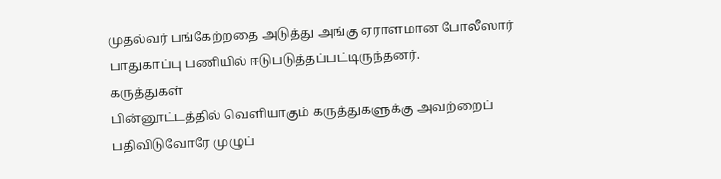முதல்வர் பங்கேற்றதை அடுத்து அங்கு ஏராளமான போலீஸார் பாதுகாப்பு பணியில் ஈடுபடுத்தப்பட்டிருந்தனர்.
கருத்துகள்
பின்னூட்டத்தில் வெளியாகும் கருத்துகளுக்கு அவற்றைப் பதிவிடுவோரே முழுப்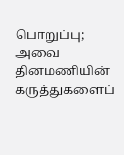பொறுப்பு; அவை தினமணியின் கருத்துகளைப்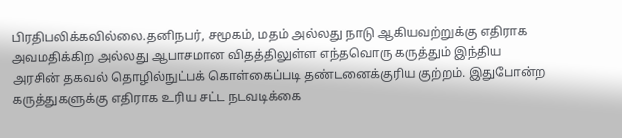பிரதிபலிக்கவில்லை.தனிநபர், சமூகம், மதம் அல்லது நாடு ஆகியவற்றுக்கு எதிராக அவமதிக்கிற அல்லது ஆபாசமான விதத்திலுள்ள எந்தவொரு கருத்தும் இந்திய அரசின் தகவல் தொழில்நுட்பக் கொள்கைப்படி தண்டனைக்குரிய குற்றம். இதுபோன்ற கருத்துகளுக்கு எதிராக உரிய சட்ட நடவடிக்கை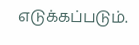எடுக்கப்படும்.